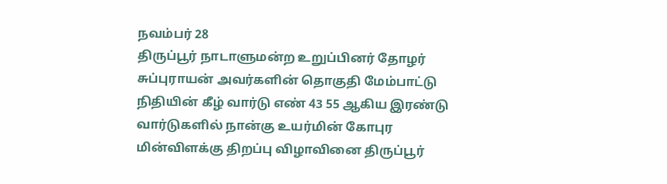நவம்பர் 28
திருப்பூர் நாடாளுமன்ற உறுப்பினர் தோழர் சுப்புராயன் அவர்களின் தொகுதி மேம்பாட்டு நிதியின் கீழ் வார்டு எண் 43 55 ஆகிய இரண்டு வார்டுகளில் நான்கு உயர்மின் கோபுர மின்விளக்கு திறப்பு விழாவினை திருப்பூர்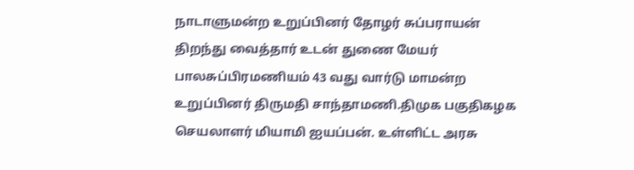நாடாளுமன்ற உறுப்பினர் தோழர் சுப்பராயன் திறந்து வைத்தார் உடன் துணை மேயர் பாலசுப்பிரமணியம் 43 வது வார்டு மாமன்ற உறுப்பினர் திருமதி சாந்தாமணி.திமுக பகுதிகழக செயலாளர் மியாமி ஐயப்பன். உள்ளிட்ட அரசு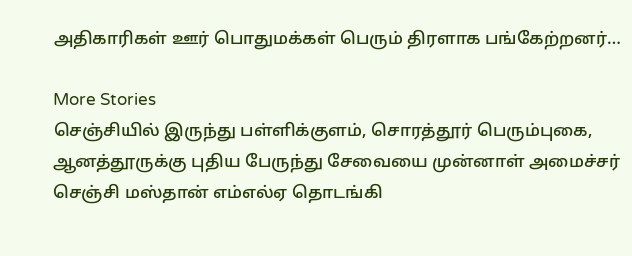அதிகாரிகள் ஊர் பொதுமக்கள் பெரும் திரளாக பங்கேற்றனர்…

More Stories
செஞ்சியில் இருந்து பள்ளிக்குளம், சொரத்தூர் பெரும்புகை, ஆனத்தூருக்கு புதிய பேருந்து சேவையை முன்னாள் அமைச்சர் செஞ்சி மஸ்தான் எம்எல்ஏ தொடங்கி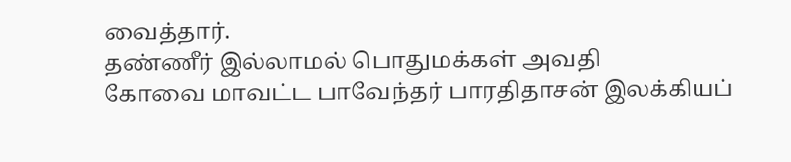வைத்தார்.
தண்ணீர் இல்லாமல் பொதுமக்கள் அவதி
கோவை மாவட்ட பாவேந்தர் பாரதிதாசன் இலக்கியப்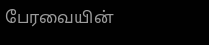பேரவையின்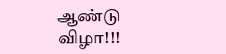ஆண்டு விழா!!!